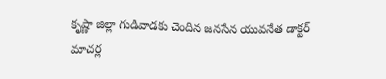కృష్ణా జిల్లా గుడివాడకు చెందిన జనసేన యువనేత డాక్టర్ మాచర్ల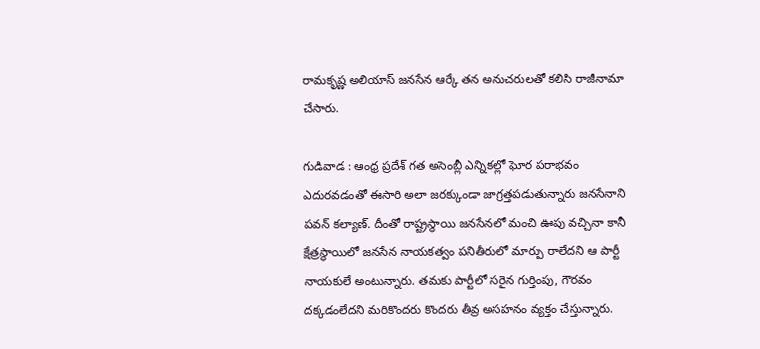రామకృష్ణ అలియాస్ జనసేన ఆర్కే తన అనుచరులతో కలిసి రాజీనామా చేసారు.

గుడివాడ : ఆంధ్ర ప్రదేశ్ గత అసెంబ్లీ ఎన్నికల్లో ఘోర పరాభవం ఎదురవడంతో ఈసారి అలా జరక్కుండా జాగ్రత్తపడుతున్నారు జనసేనాని పవన్ కల్యాణ్. దీంతో రాష్ట్రస్థాయి జనసేనలో మంచి ఊపు వచ్చినా కానీ క్షేత్రస్థాయిలో జనసేన నాయకత్వం పనితీరులో మార్పు రాలేదని ఆ పార్టీ నాయకులే అంటున్నారు. తమకు పార్టీలో సరైన గుర్తింపు, గౌరవం దక్కడంలేదని మరికొందరు కొందరు తీవ్ర అసహనం వ్యక్తం చేస్తున్నారు.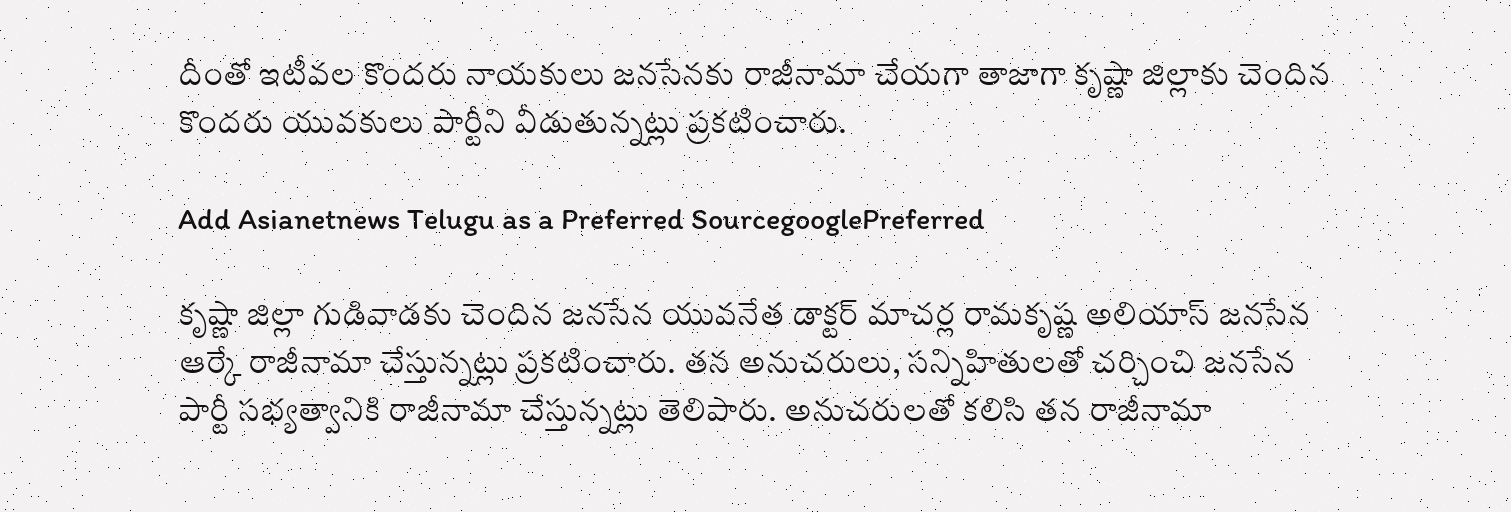దీంతో ఇటీవల కొందరు నాయకులు జనసేనకు రాజీనామా చేయగా తాజాగా కృష్ణా జిల్లాకు చెందిన కొందరు యువకులు పార్టీని వీడుతున్నట్లు ప్రకటించారు.

Add Asianetnews Telugu as a Preferred SourcegooglePreferred

కృష్ణా జిల్లా గుడివాడకు చెందిన జనసేన యువనేత డాక్టర్ మాచర్ల రామకృష్ణ అలియాస్ జనసేన ఆర్కే రాజీనామా చేస్తున్నట్లు ప్రకటించారు. తన అనుచరులు, సన్నిహితులతో చర్చించి జనసేన పార్టీ సభ్యత్వానికి రాజీనామా చేస్తున్నట్లు తెలిపారు. అనుచరులతో కలిసి తన రాజీనామా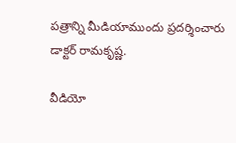పత్రాన్ని మీడియాముందు ప్రదర్శించారు డాక్టర్ రామకృష్ణ.

వీడియో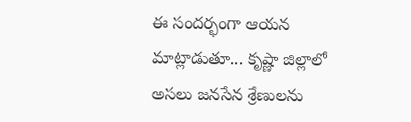ఈ సందర్భంగా ఆయన మాట్లాడుతూ... కృష్ణా జిల్లాలో అసలు జనసేన శ్రేణులను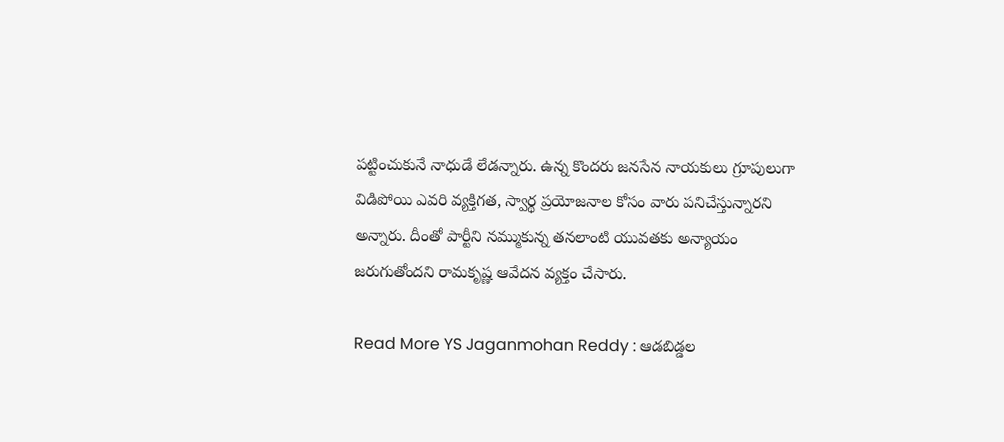పట్టించుకునే నాధుడే లేడన్నారు. ఉన్న కొందరు జనసేన నాయకులు గ్రూపులుగా విడిపోయి ఎవరి వ్యక్తిగత, స్వార్థ ప్రయోజనాల కోసం వారు పనిచేస్తున్నారని అన్నారు. దీంతో పార్టీని నమ్ముకున్న తనలాంటి యువతకు అన్యాయం జరుగుతోందని రామకృష్ణ ఆవేదన వ్యక్తం చేసారు.

Read More YS Jaganmohan Reddy : ఆడబిడ్డల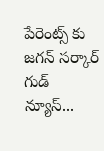పేరెంట్స్ కు జగన్ సర్కార్ గుడ్ న్యూస్...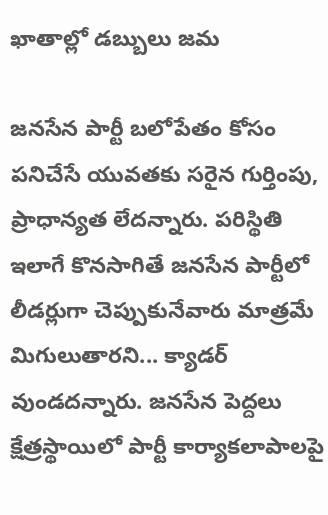ఖాతాల్లో డబ్బులు జమ

జనసేన పార్టీ బలోపేతం కోసం పనిచేసే యువతకు సరైన గుర్తింపు, ప్రాధాన్యత లేదన్నారు. పరిస్థితి ఇలాగే కొనసాగితే జనసేన పార్టీలో లీడర్లుగా చెప్పుకునేవారు మాత్రమే మిగులుతారని... క్యాడర్ వుండదన్నారు. జనసేన పెద్దలు క్షేత్రస్థాయిలో పార్టీ కార్యాకలాపాలపై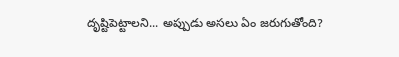ద‌ృష్టిపెట్టాలని... అప్పుడు అసలు ఏం జరుగుతోంది?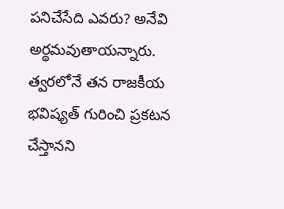పనిచేసేది ఎవరు? అనేవి అర్థమవుతాయన్నారు. త్వరలోనే తన రాజకీయ భవిష్యత్ గురించి ప్రకటన చేస్తానని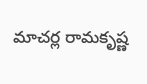మాచర్ల రామకృష్ణ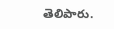తెలిపారు.